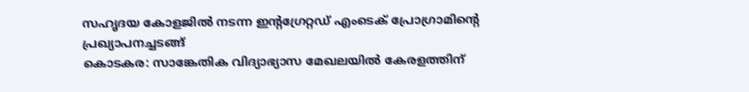സഹൃദയ കോളജിൽ നടന്ന ഇന്റഗ്രേറ്റഡ് എംടെക് പ്രോഗ്രാമിന്റെ പ്രഖ്യാപനച്ചടങ്ങ്
കൊടകര: സാങ്കേതിക വിദ്യാഭ്യാസ മേഖലയിൽ കേരളത്തിന്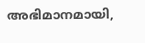അഭിമാനമായി,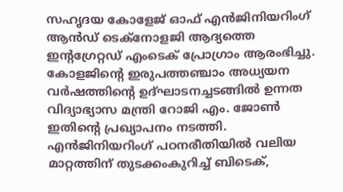സഹൃദയ കോളേജ് ഓഫ് എൻജിനിയറിംഗ് ആൻഡ് ടെക്നോളജി ആദ്യത്തെ ഇന്റഗ്രേറ്റഡ് എംടെക് പ്രോഗ്രാം ആരംഭിച്ചു. കോളജിന്റെ ഇരുപത്തഞ്ചാം അധ്യയന വർഷത്തിന്റെ ഉദ്ഘാടനച്ചടങ്ങിൽ ഉന്നത വിദ്യാഭ്യാസ മന്ത്രി റോജി എം. ജോൺ ഇതിന്റെ പ്രഖ്യാപനം നടത്തി.
എൻജിനിയറിംഗ് പഠനരീതിയിൽ വലിയ മാറ്റത്തിന് തുടക്കംകുറിച്ച് ബിടെക്,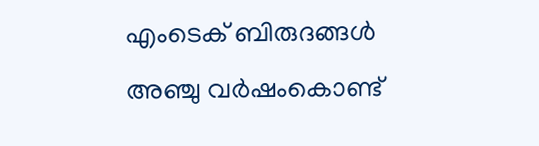എംടെക് ബിരുദങ്ങൾ അഞ്ചു വർഷംകൊണ്ട്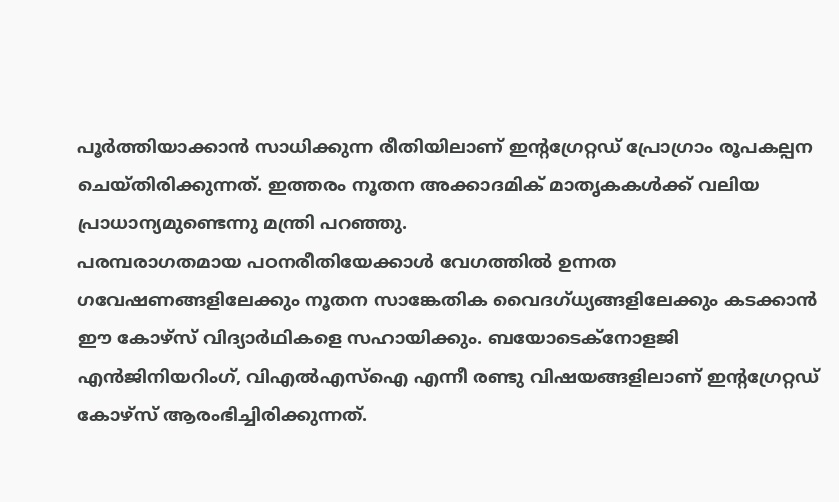പൂർത്തിയാക്കാൻ സാധിക്കുന്ന രീതിയിലാണ് ഇന്റഗ്രേറ്റഡ് പ്രോഗ്രാം രൂപകല്പന ചെയ്തിരിക്കുന്നത്. ഇത്തരം നൂതന അക്കാദമിക് മാതൃകകൾക്ക് വലിയ പ്രാധാന്യമുണ്ടെന്നു മന്ത്രി പറഞ്ഞു.
പരമ്പരാഗതമായ പഠനരീതിയേക്കാൾ വേഗത്തിൽ ഉന്നത ഗവേഷണങ്ങളിലേക്കും നൂതന സാങ്കേതിക വൈദഗ്ധ്യങ്ങളിലേക്കും കടക്കാൻ ഈ കോഴ്സ് വിദ്യാർഥികളെ സഹായിക്കും. ബയോടെക്നോളജി എൻജിനിയറിംഗ്, വിഎൽഎസ്ഐ എന്നീ രണ്ടു വിഷയങ്ങളിലാണ് ഇന്റഗ്രേറ്റഡ് കോഴ്സ് ആരംഭിച്ചിരിക്കുന്നത്.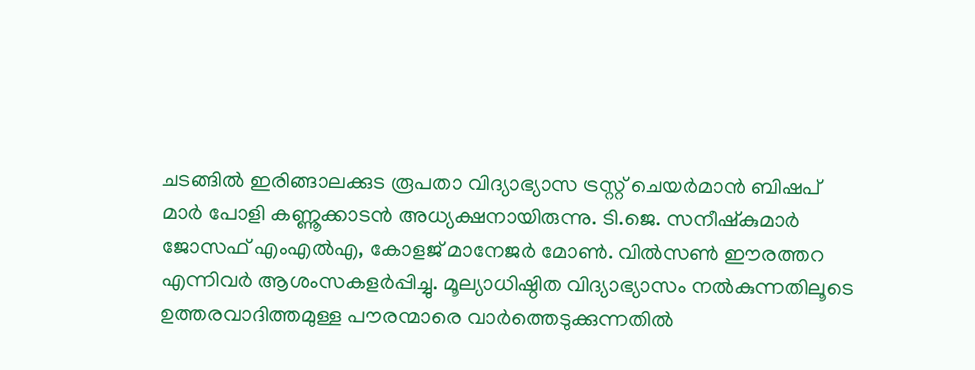ചടങ്ങിൽ ഇരിങ്ങാലക്കുട രൂപതാ വിദ്യാഭ്യാസ ട്രസ്റ്റ് ചെയർമാൻ ബിഷപ് മാർ പോളി കണ്ണൂക്കാടൻ അധ്യക്ഷനായിരുന്നു. ടി.ജെ. സനീഷ്കുമാർ ജോസഫ് എംഎൽഎ, കോളജ് മാനേജർ മോൺ. വിൽസൺ ഈരത്തറ എന്നിവർ ആശംസകളർപ്പിച്ചു. മൂല്യാധിഷ്ഠിത വിദ്യാഭ്യാസം നൽകുന്നതിലൂടെ ഉത്തരവാദിത്തമുള്ള പൗരന്മാരെ വാർത്തെടുക്കുന്നതിൽ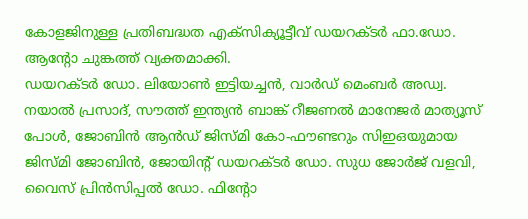കോളജിനുള്ള പ്രതിബദ്ധത എക്സിക്യൂട്ടീവ് ഡയറക്ടർ ഫാ.ഡോ. ആന്റോ ചുങ്കത്ത് വ്യക്തമാക്കി.
ഡയറക്ടർ ഡോ. ലിയോൺ ഇട്ടിയച്ചൻ, വാർഡ് മെംബർ അഡ്വ. നയാൽ പ്രസാദ്, സൗത്ത് ഇന്ത്യൻ ബാങ്ക് റീജണൽ മാനേജർ മാത്യൂസ് പോൾ, ജോബിൻ ആൻഡ് ജിസ്മി കോ-ഫൗണ്ടറും സിഇഒയുമായ ജിസ്മി ജോബിൻ, ജോയിന്റ് ഡയറക്ടർ ഡോ. സുധ ജോർജ് വളവി, വൈസ് പ്രിൻസിപ്പൽ ഡോ. ഫിന്റോ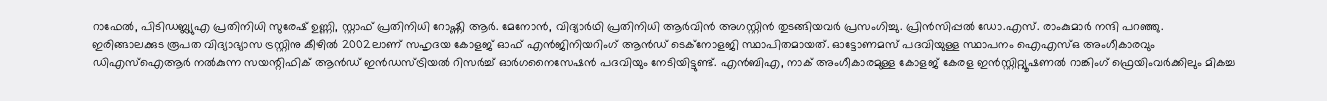റാഫേൽ, പിടിഡബ്ല്യുഎ പ്രതിനിധി സുരേഷ് ഉണ്ണി, സ്റ്റാഫ് പ്രതിനിധി റോഷ്ണി ആർ. മേനോൻ, വിദ്യാർഥി പ്രതിനിധി ആർവിൻ അഗസ്റ്റിൻ തുടങ്ങിയവർ പ്രസംഗിച്ചു. പ്രിൻസിപ്പൽ ഡോ.എസ്. രാംകുമാർ നന്ദി പറഞ്ഞു.
ഇരിങ്ങാലക്കുട രൂപത വിദ്യാഭ്യാസ ട്രസ്റ്റിനു കീഴിൽ 2002ലാണ് സഹൃദയ കോളജ് ഓഫ് എൻജിനിയറിംഗ് ആൻഡ് ടെക്നോളജി സ്ഥാപിതമായത്. ഓട്ടോണമസ് പദവിയുള്ള സ്ഥാപനം ഐഎസ്ഒ അംഗീകാരവും ഡിഎസ്ഐആർ നൽകുന്ന സയന്റിഫിക് ആൻഡ് ഇൻഡസ്ട്രിയൽ റിസർച്ച് ഓർഗനൈസേഷൻ പദവിയും നേടിയിട്ടുണ്ട്. എൻബിഎ, നാക് അംഗീകാരമുള്ള കോളജ് കേരള ഇൻസ്റ്റിറ്റ്യൂഷണൽ റാങ്കിംഗ് ഫ്രെയിംവർക്കിലും മികച്ച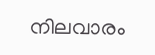നിലവാരം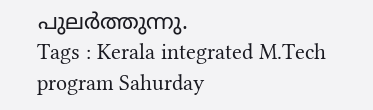പുലർത്തുന്നു.
Tags : Kerala integrated M.Tech program Sahurday